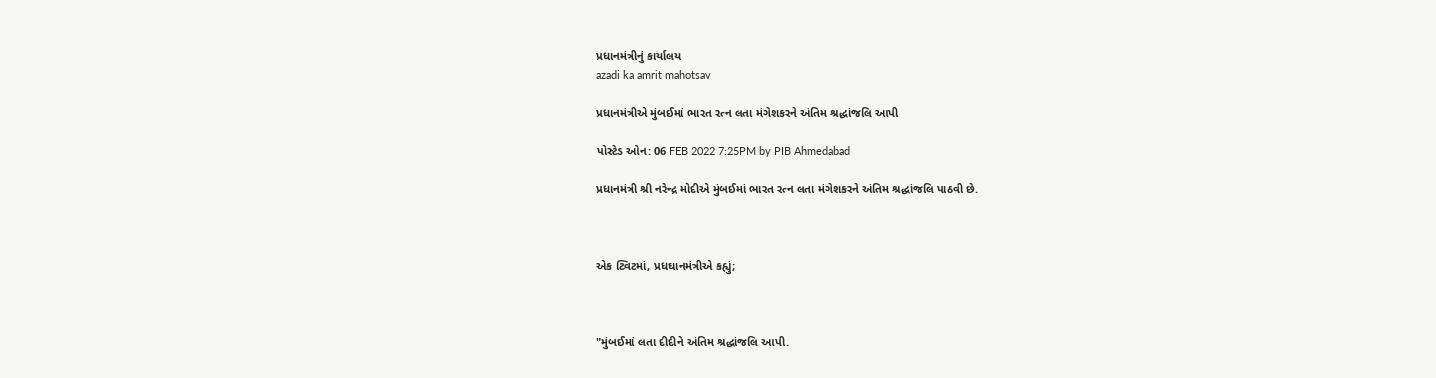પ્રધાનમંત્રીનું કાર્યાલય
azadi ka amrit mahotsav

પ્રધાનમંત્રીએ મુંબઈમાં ભારત રત્ન લતા મંગેશકરને અંતિમ શ્રદ્ધાંજલિ આપી

પોસ્ટેડ ઓન: 06 FEB 2022 7:25PM by PIB Ahmedabad

પ્રધાનમંત્રી શ્રી નરેન્દ્ર મોદીએ મુંબઈમાં ભારત રત્ન લતા મંગેશકરને અંતિમ શ્રદ્ધાંજલિ પાઠવી છે.



એક ટ્વિટમાં, પ્રધઘાનમંત્રીએ કહ્યું;



"મુંબઈમાં લતા દીદીને અંતિમ શ્રદ્ધાંજલિ આપી.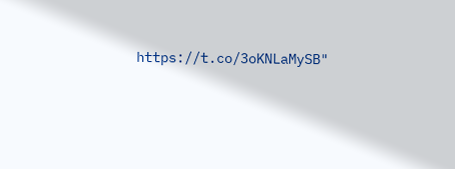https://t.co/3oKNLaMySB"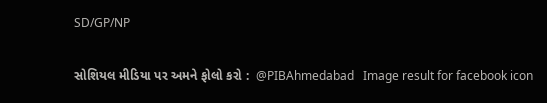SD/GP/NP

સોશિયલ મીડિયા પર અમને ફોલો કરો :  @PIBAhmedabad   Image result for facebook icon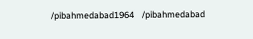/pibahmedabad1964    /pibahmedabad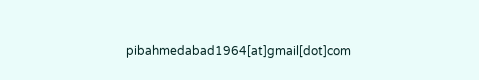pibahmedabad1964[at]gmail[dot]com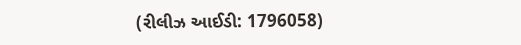(રીલીઝ આઈડી: 1796058)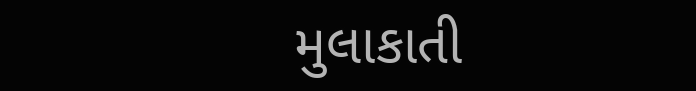મુલાકાતી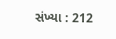સંખ્યા : 212